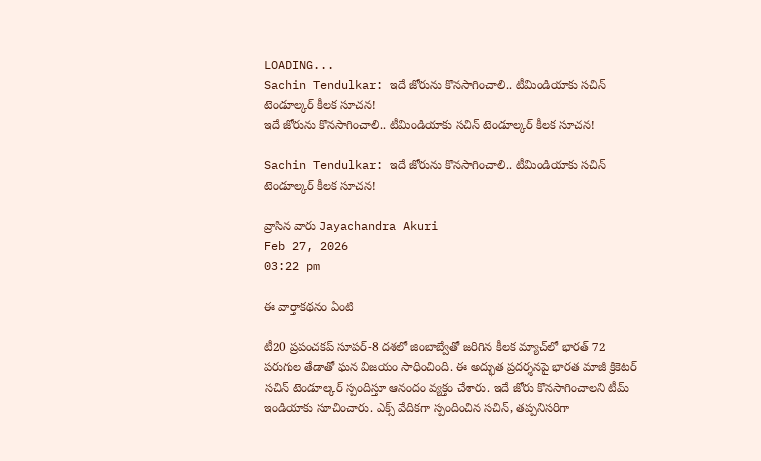LOADING...
Sachin Tendulkar: ఇదే జోరును కొనసాగించాలి.. టీమిండియాకు సచిన్ టెండూల్కర్ కీలక సూచన!
ఇదే జోరును కొనసాగించాలి.. టీమిండియాకు సచిన్ టెండూల్కర్ కీలక సూచన!

Sachin Tendulkar: ఇదే జోరును కొనసాగించాలి.. టీమిండియాకు సచిన్ టెండూల్కర్ కీలక సూచన!

వ్రాసిన వారు Jayachandra Akuri
Feb 27, 2026
03:22 pm

ఈ వార్తాకథనం ఏంటి

టీ20 ప్రపంచకప్ సూపర్-8 దశలో జింబాబ్వేతో జరిగిన కీలక మ్యాచ్‌లో భారత్ 72 పరుగుల తేడాతో ఘన విజయం సాధించింది. ఈ అద్భుత ప్రదర్శనపై భారత మాజీ క్రికెటర్ సచిన్ టెండూల్కర్ స్పందిస్తూ ఆనందం వ్యక్తం చేశారు. ఇదే జోరు కొనసాగించాలని టీమ్ ఇండియాకు సూచించారు. ఎక్స్ వేదికగా స్పందించిన సచిన్, తప్పనిసరిగా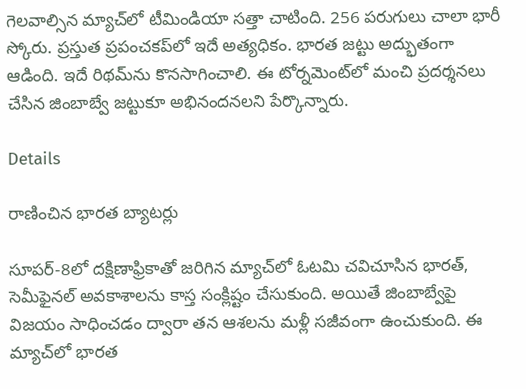గెలవాల్సిన మ్యాచ్‌లో టీమిండియా సత్తా చాటింది. 256 పరుగులు చాలా భారీ స్కోరు. ప్రస్తుత ప్రపంచకప్‌లో ఇదే అత్యధికం. భారత జట్టు అద్భుతంగా ఆడింది. ఇదే రిథమ్‌ను కొనసాగించాలి. ఈ టోర్నమెంట్‌లో మంచి ప్రదర్శనలు చేసిన జింబాబ్వే జట్టుకూ అభినందనలని పేర్కొన్నారు.

Details

రాణించిన భారత బ్యాటర్లు

సూపర్-8లో దక్షిణాఫ్రికాతో జరిగిన మ్యాచ్‌లో ఓటమి చవిచూసిన భారత్, సెమీఫైనల్ అవకాశాలను కాస్త సంక్లిష్టం చేసుకుంది. అయితే జింబాబ్వేపై విజయం సాధించడం ద్వారా తన ఆశలను మళ్లీ సజీవంగా ఉంచుకుంది. ఈ మ్యాచ్‌లో భారత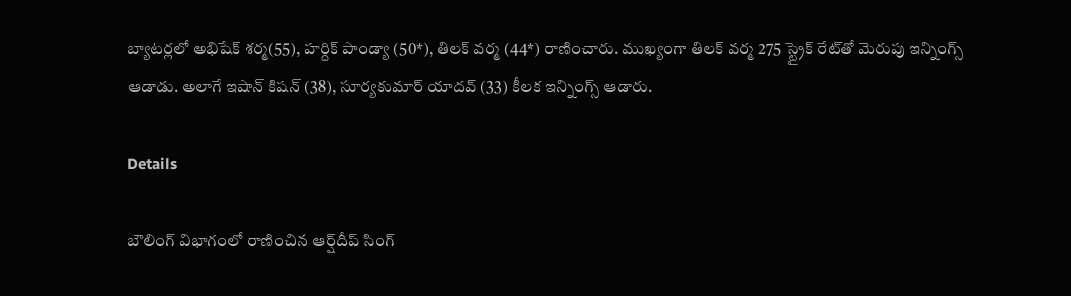బ్యాటర్లలో అభిషేక్ శర్మ(55), హర్దిక్ పాండ్యా (50*), తిలక్ వర్మ (44*) రాణించారు. ముఖ్యంగా తిలక్ వర్మ 275 స్ట్రైక్ రేట్‌తో మెరుపు ఇన్నింగ్స్ ఆడాడు. అలాగే ఇషాన్ కిషన్ (38), సూర్యకుమార్ యాదవ్ (33) కీలక ఇన్నింగ్స్ ఆడారు.

Details

బౌలింగ్ విభాగంలో రాణించిన ఆర్ష్‌దీప్ సింగ్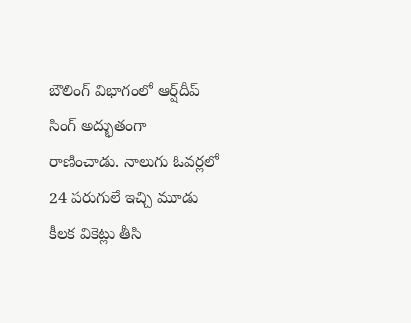బౌలింగ్ విభాగంలో ఆర్ష్‌దీప్ సింగ్ అద్భుతంగా రాణించాడు. నాలుగు ఓవర్లలో 24 పరుగులే ఇచ్చి మూడు కీలక వికెట్లు తీసి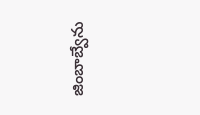జింబాబ్వేను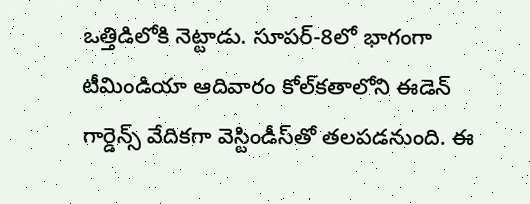ఒత్తిడిలోకి నెట్టాడు. సూపర్-8లో భాగంగా టీమిండియా ఆదివారం కోల్‌కతాలోని ఈడెన్ గార్డెన్స్ వేదికగా వెస్టిండీస్‌తో తలపడనుంది. ఈ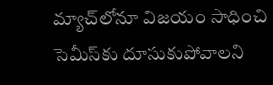మ్యాచ్‌లోనూ విజయం సాధించి సెమీస్‌కు దూసుకుపోవాలని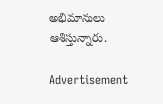అభిమానులు ఆశిస్తున్నారు.

Advertisement